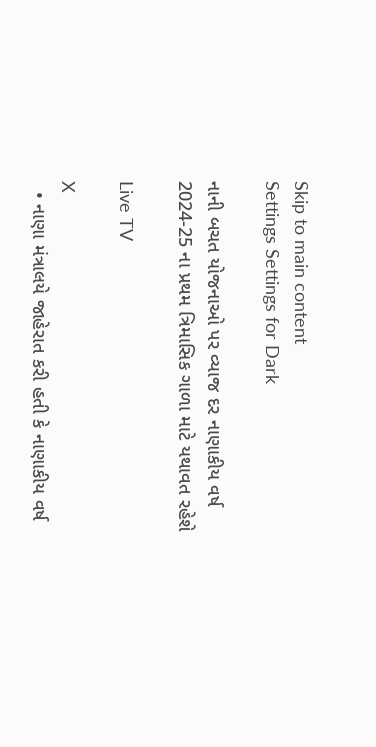Skip to main content
Settings Settings for Dark

નાની બચત યોજનાઓ પર વ્યાજ દર નાણાકીય વર્ષ 2024-25 ના પ્રથમ ત્રિમાસિક ગાળા માટે યથાવત રહેશે

Live TV

X
  • નાણા મંત્રાલયે જાહેરાત કરી હતી કે નાણાકીય વર્ષ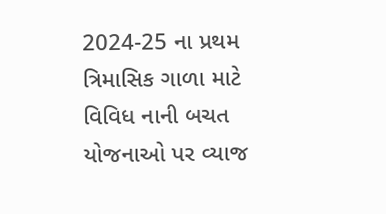2024-25 ના પ્રથમ ત્રિમાસિક ગાળા માટે વિવિધ નાની બચત યોજનાઓ પર વ્યાજ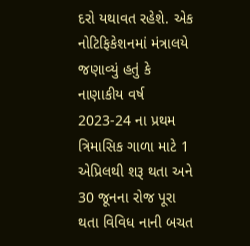દરો યથાવત રહેશે. એક નોટિફિકેશનમાં મંત્રાલયે જણાવ્યું હતું કે નાણાકીય વર્ષ 2023-24 ના પ્રથમ ત્રિમાસિક ગાળા માટે 1 એપ્રિલથી શરૂ થતા અને 30 જૂનના રોજ પૂરા થતા વિવિધ નાની બચત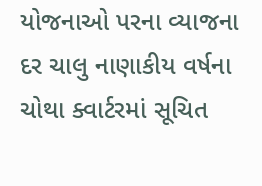યોજનાઓ પરના વ્યાજના દર ચાલુ નાણાકીય વર્ષના ચોથા ક્વાર્ટરમાં સૂચિત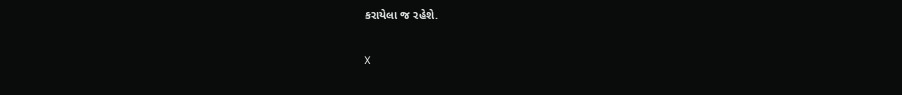કરાયેલા જ રહેશે.

X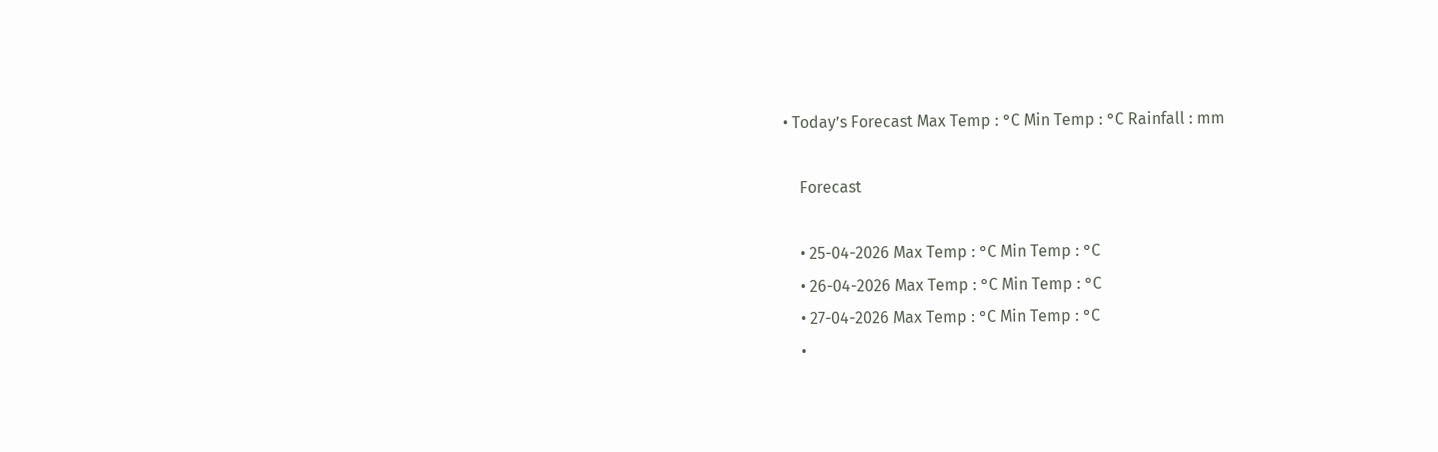• Today’s Forecast Max Temp : °C Min Temp : °C Rainfall : mm

    Forecast

    • 25-04-2026 Max Temp : °C Min Temp : °C
    • 26-04-2026 Max Temp : °C Min Temp : °C
    • 27-04-2026 Max Temp : °C Min Temp : °C
    •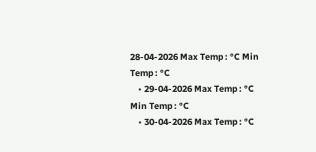28-04-2026 Max Temp : °C Min Temp : °C
    • 29-04-2026 Max Temp : °C Min Temp : °C
    • 30-04-2026 Max Temp : °C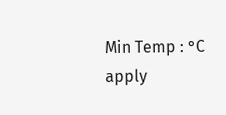Min Temp : °C
apply